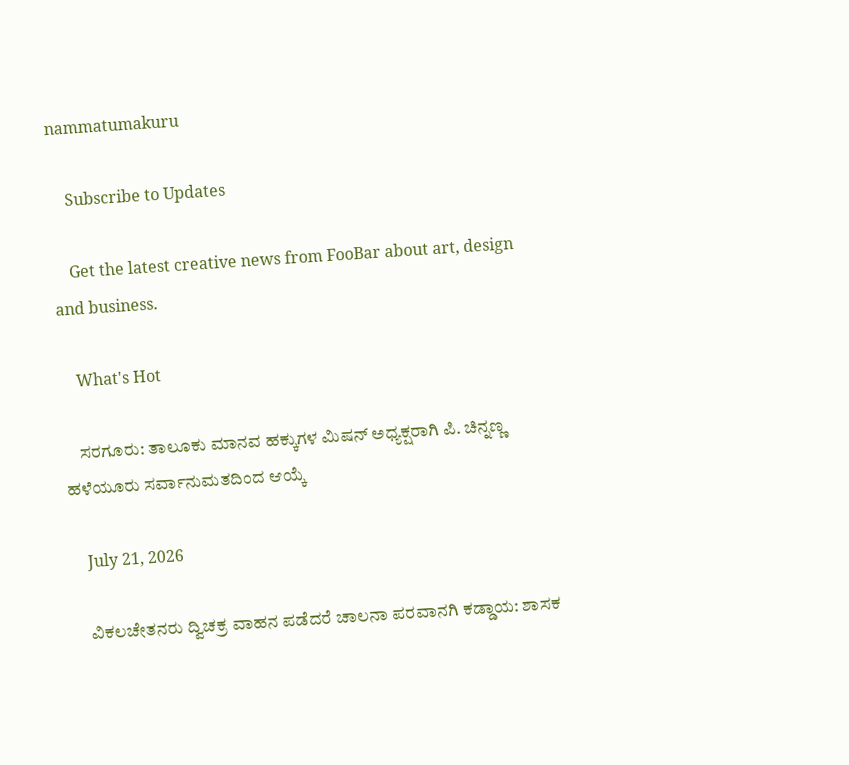nammatumakuru

    Subscribe to Updates

    Get the latest creative news from FooBar about art, design and business.

    What's Hot

    ಸರಗೂರು: ತಾಲೂಕು ಮಾನವ ಹಕ್ಕುಗಳ ಮಿಷನ್ ಅಧ್ಯಕ್ಷರಾಗಿ ಪಿ. ಚಿನ್ನಣ್ಣ ಹಳೆಯೂರು ಸರ್ವಾನುಮತದಿಂದ ಆಯ್ಕೆ

    July 21, 2026

    ವಿಕಲಚೇತನರು ದ್ವಿಚಕ್ರ ವಾಹನ ಪಡೆದರೆ ಚಾಲನಾ ಪರವಾನಗಿ ಕಡ್ಡಾಯ: ಶಾಸಕ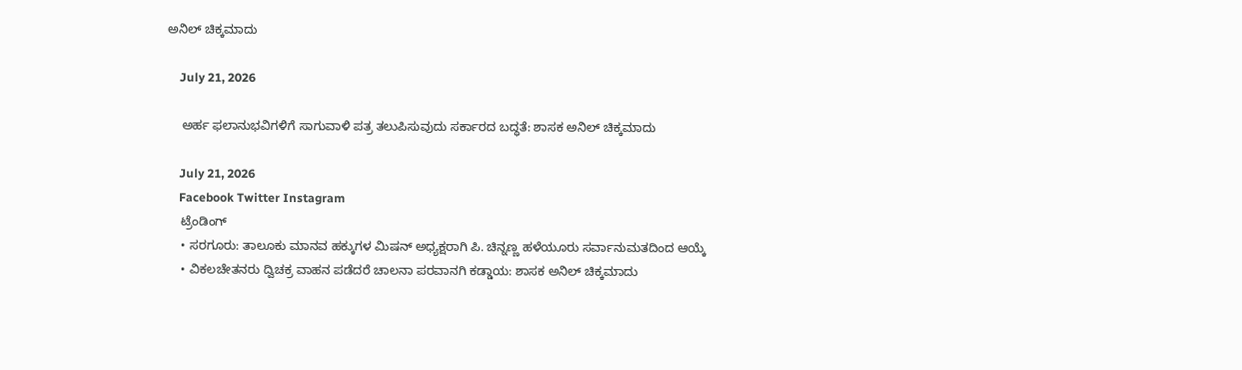ಅನಿಲ್ ಚಿಕ್ಕಮಾದು

    July 21, 2026

    ಅರ್ಹ ಫಲಾನುಭವಿಗಳಿಗೆ ಸಾಗುವಾಳಿ ಪತ್ರ ತಲುಪಿಸುವುದು ಸರ್ಕಾರದ ಬದ್ಧತೆ: ಶಾಸಕ ಅನಿಲ್ ಚಿಕ್ಕಮಾದು

    July 21, 2026
    Facebook Twitter Instagram
    ಟ್ರೆಂಡಿಂಗ್
    • ಸರಗೂರು: ತಾಲೂಕು ಮಾನವ ಹಕ್ಕುಗಳ ಮಿಷನ್ ಅಧ್ಯಕ್ಷರಾಗಿ ಪಿ. ಚಿನ್ನಣ್ಣ ಹಳೆಯೂರು ಸರ್ವಾನುಮತದಿಂದ ಆಯ್ಕೆ
    • ವಿಕಲಚೇತನರು ದ್ವಿಚಕ್ರ ವಾಹನ ಪಡೆದರೆ ಚಾಲನಾ ಪರವಾನಗಿ ಕಡ್ಡಾಯ: ಶಾಸಕ ಅನಿಲ್ ಚಿಕ್ಕಮಾದು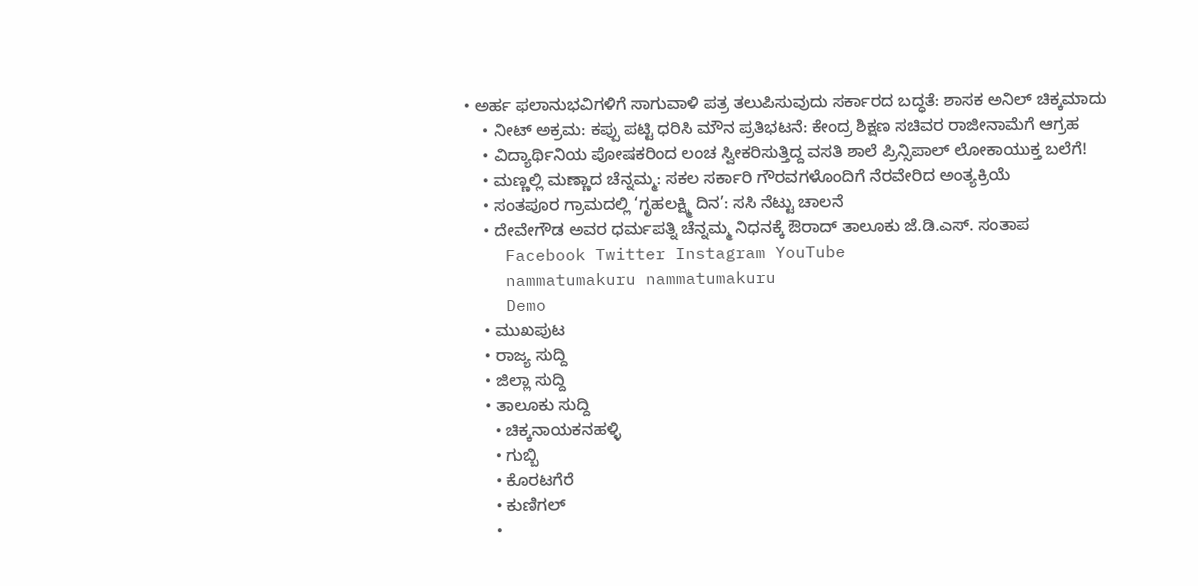• ಅರ್ಹ ಫಲಾನುಭವಿಗಳಿಗೆ ಸಾಗುವಾಳಿ ಪತ್ರ ತಲುಪಿಸುವುದು ಸರ್ಕಾರದ ಬದ್ಧತೆ: ಶಾಸಕ ಅನಿಲ್ ಚಿಕ್ಕಮಾದು
    • ನೀಟ್ ಅಕ್ರಮ: ಕಪ್ಪು ಪಟ್ಟಿ ಧರಿಸಿ ಮೌನ ಪ್ರತಿಭಟನೆ: ಕೇಂದ್ರ ಶಿಕ್ಷಣ ಸಚಿವರ ರಾಜೀನಾಮೆಗೆ ಆಗ್ರಹ
    • ವಿದ್ಯಾರ್ಥಿನಿಯ ಪೋಷಕರಿಂದ ಲಂಚ ಸ್ವೀಕರಿಸುತ್ತಿದ್ದ ವಸತಿ ಶಾಲೆ ಪ್ರಿನ್ಸಿಪಾಲ್ ಲೋಕಾಯುಕ್ತ ಬಲೆಗೆ!
    • ಮಣ್ಣಲ್ಲಿ ಮಣ್ಣಾದ ಚೆನ್ನಮ್ಮ: ಸಕಲ ಸರ್ಕಾರಿ ಗೌರವಗಳೊಂದಿಗೆ ನೆರವೇರಿದ ಅಂತ್ಯಕ್ರಿಯೆ
    • ಸಂತಪೂರ ಗ್ರಾಮದಲ್ಲಿ ‘ಗೃಹಲಕ್ಷ್ಮಿ ದಿನ’: ಸಸಿ ನೆಟ್ಟು ಚಾಲನೆ
    • ದೇವೇಗೌಡ ಅವರ ಧರ್ಮಪತ್ನಿ ಚೆನ್ನಮ್ಮ ನಿಧನಕ್ಕೆ ಔರಾದ್ ತಾಲೂಕು ಜೆ.ಡಿ.ಎಸ್. ಸಂತಾಪ
    Facebook Twitter Instagram YouTube
    nammatumakuru nammatumakuru
    Demo
    • ಮುಖಪುಟ
    • ರಾಜ್ಯ ಸುದ್ದಿ
    • ಜಿಲ್ಲಾ ಸುದ್ದಿ
    • ತಾಲೂಕು ಸುದ್ದಿ
      • ಚಿಕ್ಕನಾಯಕನಹಳ್ಳಿ
      • ಗುಬ್ಬಿ
      • ಕೊರಟಗೆರೆ
      • ಕುಣಿಗಲ್
      •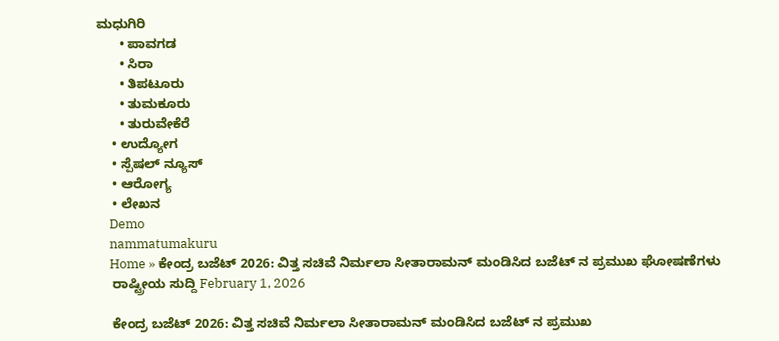ಮಧುಗಿರಿ
      • ಪಾವಗಡ
      • ಸಿರಾ
      • ತಿಪಟೂರು
      • ತುಮಕೂರು
      • ತುರುವೇಕೆರೆ
    • ಉದ್ಯೋಗ
    • ಸ್ಪೆಷಲ್ ನ್ಯೂಸ್
    • ಆರೋಗ್ಯ
    • ಲೇಖನ
    Demo
    nammatumakuru
    Home » ಕೇಂದ್ರ ಬಜೆಟ್ 2026: ವಿತ್ತ ಸಚಿವೆ ನಿರ್ಮಲಾ ಸೀತಾರಾಮನ್ ಮಂಡಿಸಿದ ಬಜೆಟ್‌ ನ ಪ್ರಮುಖ ಘೋಷಣೆಗಳು
    ರಾಷ್ಟ್ರೀಯ ಸುದ್ದಿ February 1, 2026

    ಕೇಂದ್ರ ಬಜೆಟ್ 2026: ವಿತ್ತ ಸಚಿವೆ ನಿರ್ಮಲಾ ಸೀತಾರಾಮನ್ ಮಂಡಿಸಿದ ಬಜೆಟ್‌ ನ ಪ್ರಮುಖ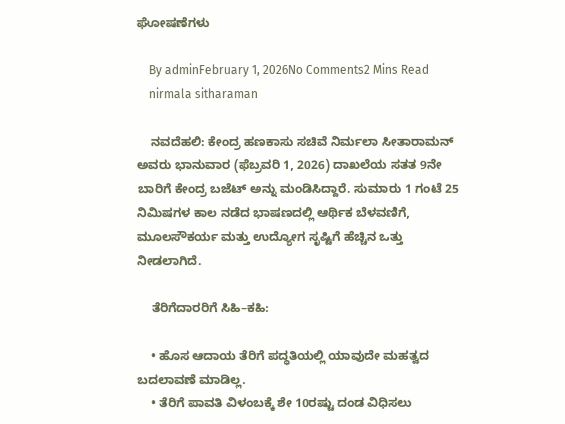ಘೋಷಣೆಗಳು

    By adminFebruary 1, 2026No Comments2 Mins Read
    nirmala sitharaman

    ನವದೆಹಲಿ: ಕೇಂದ್ರ ಹಣಕಾಸು ಸಚಿವೆ ನಿರ್ಮಲಾ ಸೀತಾರಾಮನ್ ಅವರು ಭಾನುವಾರ (ಫೆಬ್ರವರಿ 1, 2026) ದಾಖಲೆಯ ಸತತ 9ನೇ ಬಾರಿಗೆ ಕೇಂದ್ರ ಬಜೆಟ್ ಅನ್ನು ಮಂಡಿಸಿದ್ದಾರೆ. ಸುಮಾರು 1 ಗಂಟೆ 25 ನಿಮಿಷಗಳ ಕಾಲ ನಡೆದ ಭಾಷಣದಲ್ಲಿ ಆರ್ಥಿಕ ಬೆಳವಣಿಗೆ, ಮೂಲಸೌಕರ್ಯ ಮತ್ತು ಉದ್ಯೋಗ ಸೃಷ್ಟಿಗೆ ಹೆಚ್ಚಿನ ಒತ್ತು ನೀಡಲಾಗಿದೆ.

    ತೆರಿಗೆದಾರರಿಗೆ ಸಿಹಿ–ಕಹಿ:

    • ಹೊಸ ಆದಾಯ ತೆರಿಗೆ ಪದ್ಧತಿಯಲ್ಲಿ ಯಾವುದೇ ಮಹತ್ವದ ಬದಲಾವಣೆ ಮಾಡಿಲ್ಲ.
    • ತೆರಿಗೆ ಪಾವತಿ ವಿಳಂಬಕ್ಕೆ ಶೇ 10ರಷ್ಟು ದಂಡ ವಿಧಿಸಲು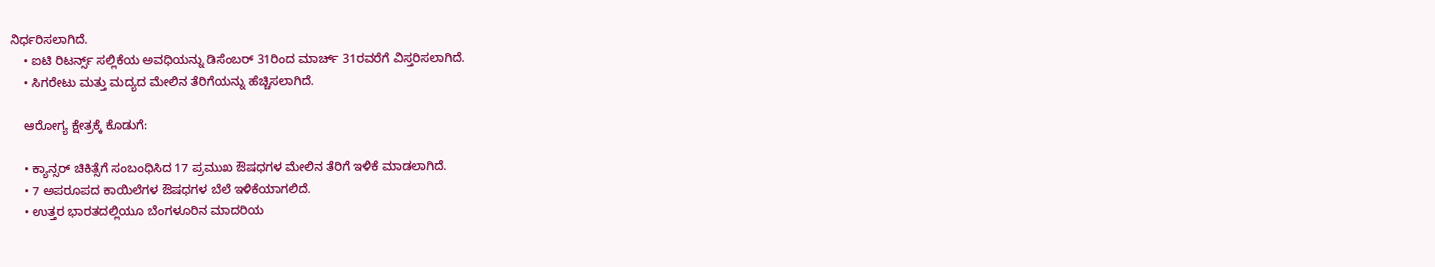ನಿರ್ಧರಿಸಲಾಗಿದೆ.
    • ಐಟಿ ರಿಟರ್ನ್ಸ್ ಸಲ್ಲಿಕೆಯ ಅವಧಿಯನ್ನು ಡಿಸೆಂಬರ್ 31ರಿಂದ ಮಾರ್ಚ್ 31ರವರೆಗೆ ವಿಸ್ತರಿಸಲಾಗಿದೆ.
    • ಸಿಗರೇಟು ಮತ್ತು ಮದ್ಯದ ಮೇಲಿನ ತೆರಿಗೆಯನ್ನು ಹೆಚ್ಚಿಸಲಾಗಿದೆ.

    ಆರೋಗ್ಯ ಕ್ಷೇತ್ರಕ್ಕೆ ಕೊಡುಗೆ:

    • ಕ್ಯಾನ್ಸರ್ ಚಿಕಿತ್ಸೆಗೆ ಸಂಬಂಧಿಸಿದ 17 ಪ್ರಮುಖ ಔಷಧಗಳ ಮೇಲಿನ ತೆರಿಗೆ ಇಳಿಕೆ ಮಾಡಲಾಗಿದೆ.
    • 7 ಅಪರೂಪದ ಕಾಯಿಲೆಗಳ ಔಷಧಗಳ ಬೆಲೆ ಇಳಿಕೆಯಾಗಲಿದೆ.
    • ಉತ್ತರ ಭಾರತದಲ್ಲಿಯೂ ಬೆಂಗಳೂರಿನ ಮಾದರಿಯ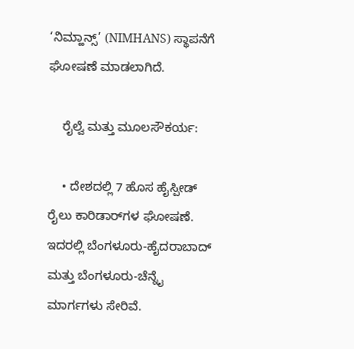‘ನಿಮ್ಹಾನ್ಸ್’ (NIMHANS) ಸ್ಥಾಪನೆಗೆ ಘೋಷಣೆ ಮಾಡಲಾಗಿದೆ.

    ರೈಲ್ವೆ ಮತ್ತು ಮೂಲಸೌಕರ್ಯ:

    • ದೇಶದಲ್ಲಿ 7 ಹೊಸ ಹೈಸ್ಪೀಡ್ ರೈಲು ಕಾರಿಡಾರ್‌ಗಳ ಘೋಷಣೆ. ಇದರಲ್ಲಿ ಬೆಂಗಳೂರು-ಹೈದರಾಬಾದ್ ಮತ್ತು ಬೆಂಗಳೂರು-ಚೆನ್ನೈ ಮಾರ್ಗಗಳು ಸೇರಿವೆ.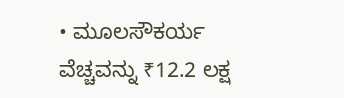• ಮೂಲಸೌಕರ್ಯ ವೆಚ್ಚವನ್ನು ₹12.2 ಲಕ್ಷ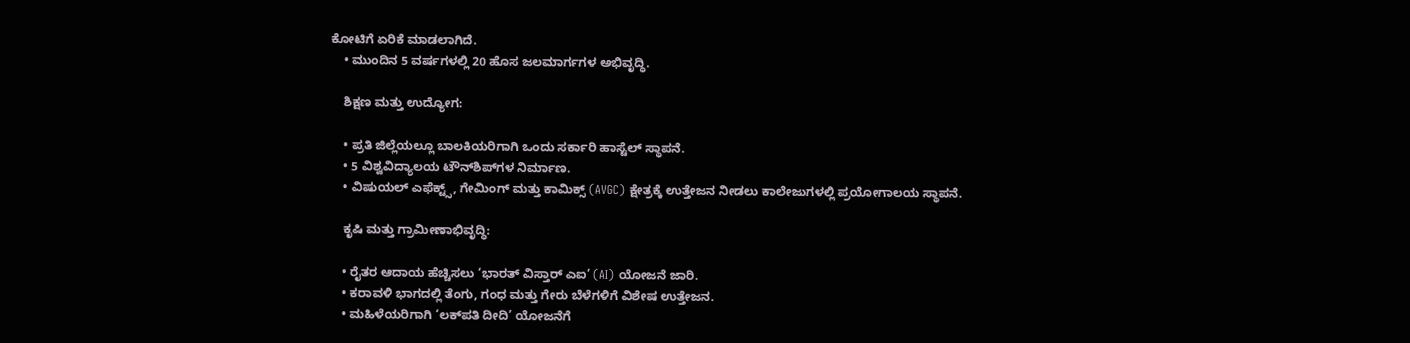ಕೋಟಿಗೆ ಏರಿಕೆ ಮಾಡಲಾಗಿದೆ.
    • ಮುಂದಿನ 5 ವರ್ಷಗಳಲ್ಲಿ 20 ಹೊಸ ಜಲಮಾರ್ಗಗಳ ಅಭಿವೃದ್ಧಿ.

    ಶಿಕ್ಷಣ ಮತ್ತು ಉದ್ಯೋಗ:

    • ಪ್ರತಿ ಜಿಲ್ಲೆಯಲ್ಲೂ ಬಾಲಕಿಯರಿಗಾಗಿ ಒಂದು ಸರ್ಕಾರಿ ಹಾಸ್ಟೆಲ್ ಸ್ಥಾಪನೆ.
    • 5 ವಿಶ್ವವಿದ್ಯಾಲಯ ಟೌನ್‌ಶಿಪ್‌ಗಳ ನಿರ್ಮಾಣ.
    • ವಿಷುಯಲ್ ಎಫೆಕ್ಟ್ಸ್, ಗೇಮಿಂಗ್ ಮತ್ತು ಕಾಮಿಕ್ಸ್ (AVGC) ಕ್ಷೇತ್ರಕ್ಕೆ ಉತ್ತೇಜನ ನೀಡಲು ಕಾಲೇಜುಗಳಲ್ಲಿ ಪ್ರಯೋಗಾಲಯ ಸ್ಥಾಪನೆ.

    ಕೃಷಿ ಮತ್ತು ಗ್ರಾಮೀಣಾಭಿವೃದ್ಧಿ:

    • ರೈತರ ಆದಾಯ ಹೆಚ್ಚಿಸಲು ‘ಭಾರತ್ ವಿಸ್ತಾರ್ ಎಐ’ (AI) ಯೋಜನೆ ಜಾರಿ.
    • ಕರಾವಳಿ ಭಾಗದಲ್ಲಿ ತೆಂಗು, ಗಂಧ ಮತ್ತು ಗೇರು ಬೆಳೆಗಳಿಗೆ ವಿಶೇಷ ಉತ್ತೇಜನ.
    • ಮಹಿಳೆಯರಿಗಾಗಿ ‘ಲಕ್‌ಪತಿ ದೀದಿ’ ಯೋಜನೆಗೆ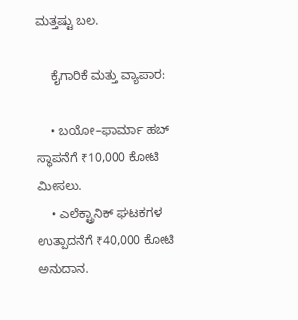ಮತ್ತಷ್ಟು ಬಲ.

    ಕೈಗಾರಿಕೆ ಮತ್ತು ವ್ಯಾಪಾರ:

    • ಬಯೋ–ಫಾರ್ಮಾ ಹಬ್ ಸ್ಥಾಪನೆಗೆ ₹10,000 ಕೋಟಿ ಮೀಸಲು.
    • ಎಲೆಕ್ಟ್ರಾನಿಕ್ ಘಟಕಗಳ ಉತ್ಪಾದನೆಗೆ ₹40,000 ಕೋಟಿ ಅನುದಾನ.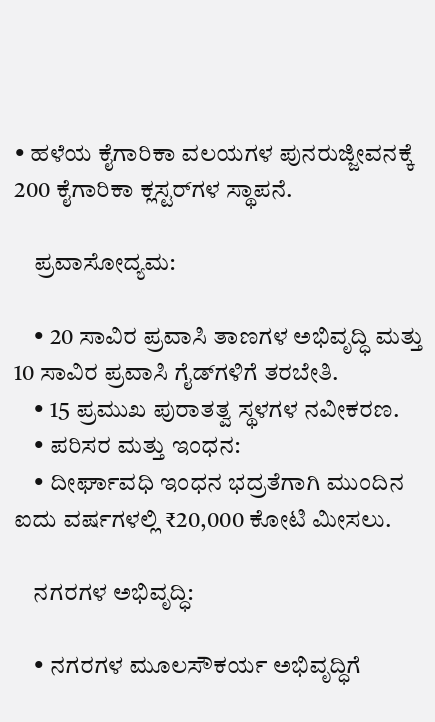• ಹಳೆಯ ಕೈಗಾರಿಕಾ ವಲಯಗಳ ಪುನರುಜ್ಜೀವನಕ್ಕೆ 200 ಕೈಗಾರಿಕಾ ಕ್ಲಸ್ಟರ್‌ಗಳ ಸ್ಥಾಪನೆ.

    ಪ್ರವಾಸೋದ್ಯಮ:

    • 20 ಸಾವಿರ ಪ್ರವಾಸಿ ತಾಣಗಳ ಅಭಿವೃದ್ಧಿ ಮತ್ತು 10 ಸಾವಿರ ಪ್ರವಾಸಿ ಗೈಡ್‌ಗಳಿಗೆ ತರಬೇತಿ.
    • 15 ಪ್ರಮುಖ ಪುರಾತತ್ವ ಸ್ಥಳಗಳ ನವೀಕರಣ.
    • ಪರಿಸರ ಮತ್ತು ಇಂಧನ:
    • ದೀರ್ಘಾವಧಿ ಇಂಧನ ಭದ್ರತೆಗಾಗಿ ಮುಂದಿನ ಐದು ವರ್ಷಗಳಲ್ಲಿ ₹20,000 ಕೋಟಿ ಮೀಸಲು.

    ನಗರಗಳ ಅಭಿವೃದ್ಧಿ:

    • ನಗರಗಳ ಮೂಲಸೌಕರ್ಯ ಅಭಿವೃದ್ಧಿಗೆ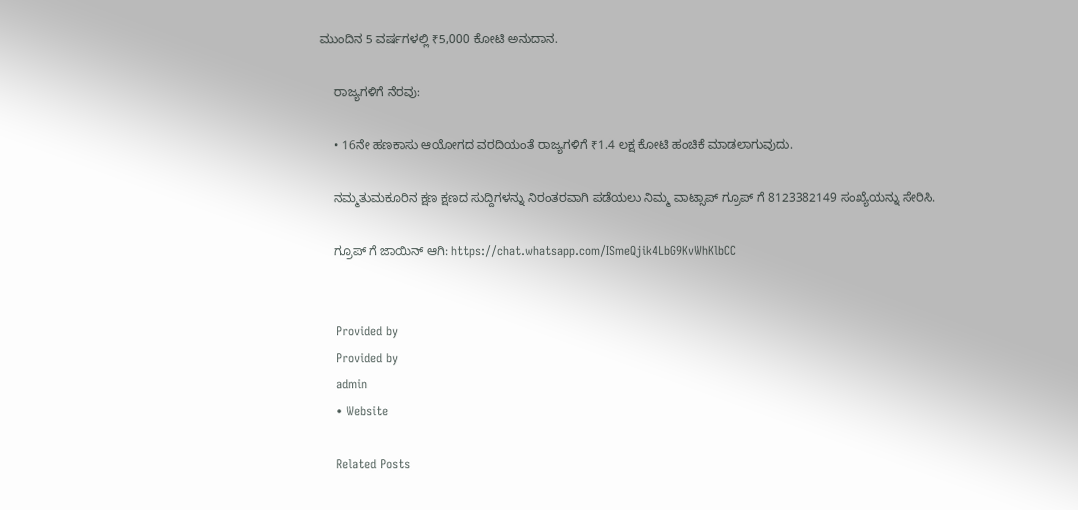ಮುಂದಿನ 5 ವರ್ಷಗಳಲ್ಲಿ ₹5,000 ಕೋಟಿ ಅನುದಾನ.

    ರಾಜ್ಯಗಳಿಗೆ ನೆರವು:

    • 16ನೇ ಹಣಕಾಸು ಆಯೋಗದ ವರದಿಯಂತೆ ರಾಜ್ಯಗಳಿಗೆ ₹1.4 ಲಕ್ಷ ಕೋಟಿ ಹಂಚಿಕೆ ಮಾಡಲಾಗುವುದು.

    ನಮ್ಮತುಮಕೂರಿನ ಕ್ಷಣ ಕ್ಷಣದ ಸುದ್ದಿಗಳನ್ನು ನಿರಂತರವಾಗಿ ಪಡೆಯಲು ನಿಮ್ಮ ವಾಟ್ಸಾಪ್ ಗ್ರೂಪ್ ಗೆ 8123382149 ಸಂಖ್ಯೆಯನ್ನು ಸೇರಿಸಿ.

    ಗ್ರೂಪ್ ಗೆ ಜಾಯಿನ್ ಆಗಿ: https://chat.whatsapp.com/ISmeQjik4LbG9KvWhKlbCC


    Provided by
    Provided by
    admin
    • Website

    Related Posts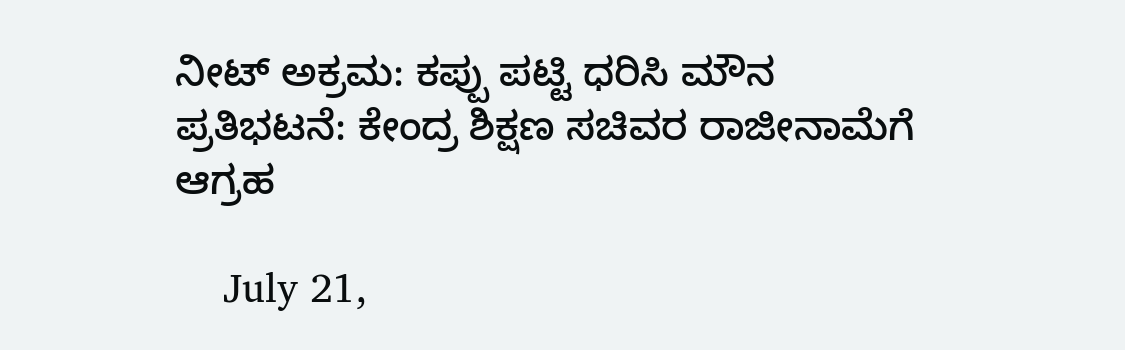ನೀಟ್ ಅಕ್ರಮ: ಕಪ್ಪು ಪಟ್ಟಿ ಧರಿಸಿ ಮೌನ ಪ್ರತಿಭಟನೆ: ಕೇಂದ್ರ ಶಿಕ್ಷಣ ಸಚಿವರ ರಾಜೀನಾಮೆಗೆ ಆಗ್ರಹ

    July 21,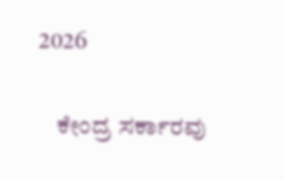2026

    ಕೇಂದ್ರ ಸರ್ಕಾರವು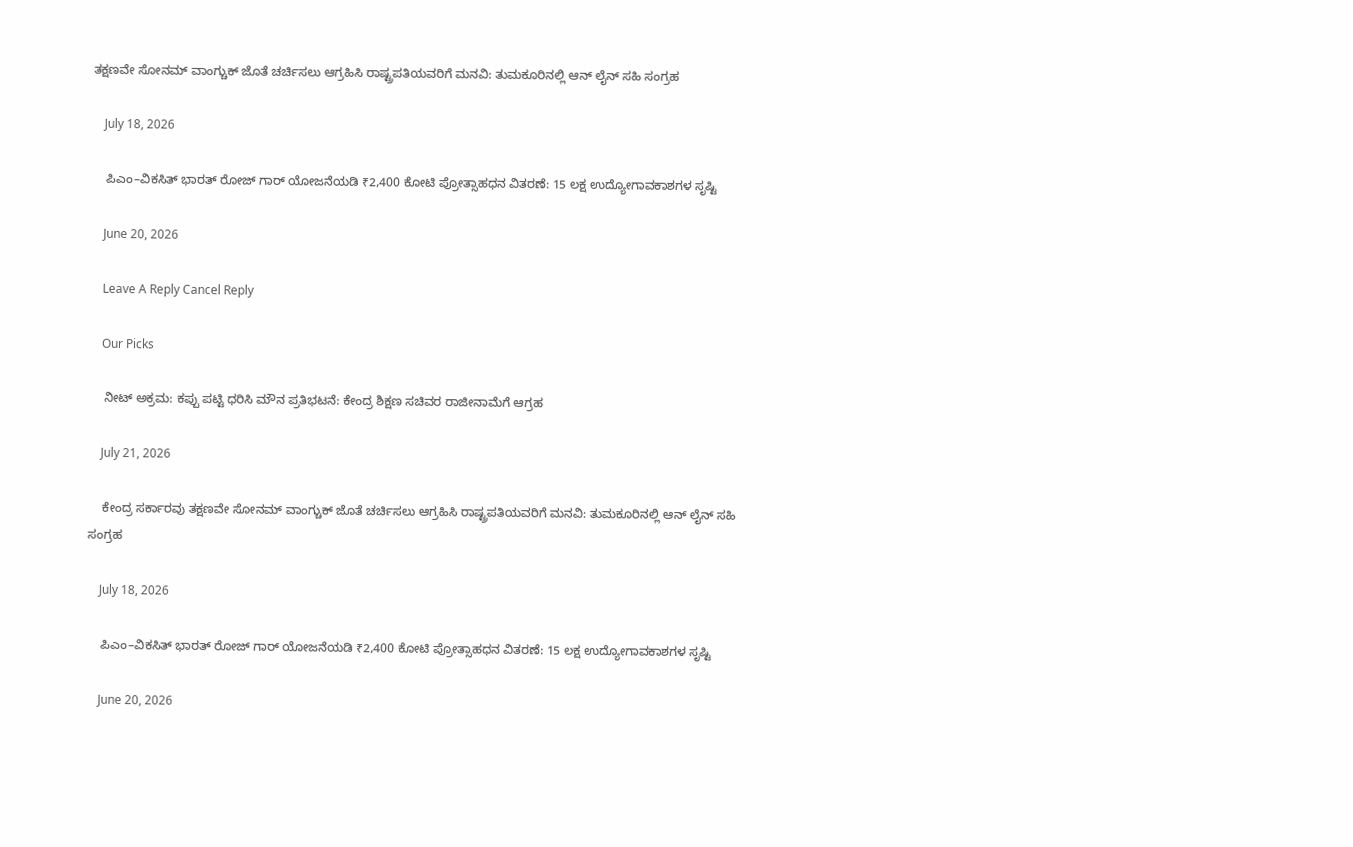ತಕ್ಷಣವೇ ಸೋನಮ್ ವಾಂಗ್ಚುಕ್ ಜೊತೆ ಚರ್ಚಿಸಲು ಆಗ್ರಹಿಸಿ ರಾಷ್ಟ್ರಪತಿಯವರಿಗೆ ಮನವಿ: ತುಮಕೂರಿನಲ್ಲಿ ಆನ್‌ ಲೈನ್ ಸಹಿ ಸಂಗ್ರಹ

    July 18, 2026

    ಪಿಎಂ–ವಿಕಸಿತ್ ಭಾರತ್ ರೋಜ್‌ ಗಾರ್ ಯೋಜನೆಯಡಿ ₹2,400 ಕೋಟಿ ಪ್ರೋತ್ಸಾಹಧನ ವಿತರಣೆ: 15 ಲಕ್ಷ ಉದ್ಯೋಗಾವಕಾಶಗಳ ಸೃಷ್ಟಿ

    June 20, 2026

    Leave A Reply Cancel Reply

    Our Picks

    ನೀಟ್ ಅಕ್ರಮ: ಕಪ್ಪು ಪಟ್ಟಿ ಧರಿಸಿ ಮೌನ ಪ್ರತಿಭಟನೆ: ಕೇಂದ್ರ ಶಿಕ್ಷಣ ಸಚಿವರ ರಾಜೀನಾಮೆಗೆ ಆಗ್ರಹ

    July 21, 2026

    ಕೇಂದ್ರ ಸರ್ಕಾರವು ತಕ್ಷಣವೇ ಸೋನಮ್ ವಾಂಗ್ಚುಕ್ ಜೊತೆ ಚರ್ಚಿಸಲು ಆಗ್ರಹಿಸಿ ರಾಷ್ಟ್ರಪತಿಯವರಿಗೆ ಮನವಿ: ತುಮಕೂರಿನಲ್ಲಿ ಆನ್‌ ಲೈನ್ ಸಹಿ ಸಂಗ್ರಹ

    July 18, 2026

    ಪಿಎಂ–ವಿಕಸಿತ್ ಭಾರತ್ ರೋಜ್‌ ಗಾರ್ ಯೋಜನೆಯಡಿ ₹2,400 ಕೋಟಿ ಪ್ರೋತ್ಸಾಹಧನ ವಿತರಣೆ: 15 ಲಕ್ಷ ಉದ್ಯೋಗಾವಕಾಶಗಳ ಸೃಷ್ಟಿ

    June 20, 2026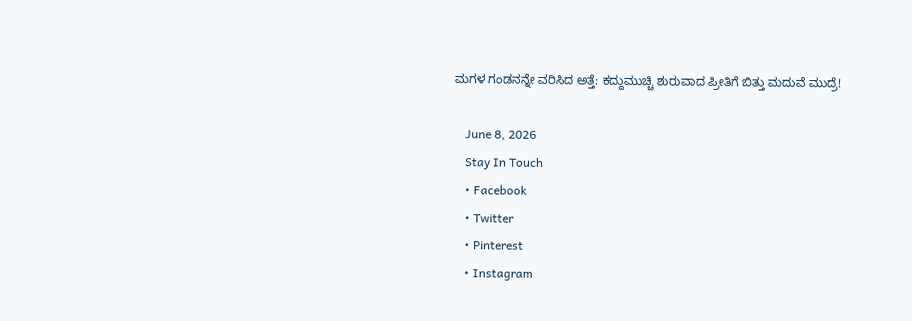ಮಗಳ ಗಂಡನನ್ನೇ ವರಿಸಿದ ಅತ್ತೆ: ಕದ್ದುಮುಚ್ಚಿ ಶುರುವಾದ ಪ್ರೀತಿಗೆ ಬಿತ್ತು ಮದುವೆ ಮುದ್ರೆ!

    June 8, 2026
    Stay In Touch
    • Facebook
    • Twitter
    • Pinterest
    • Instagram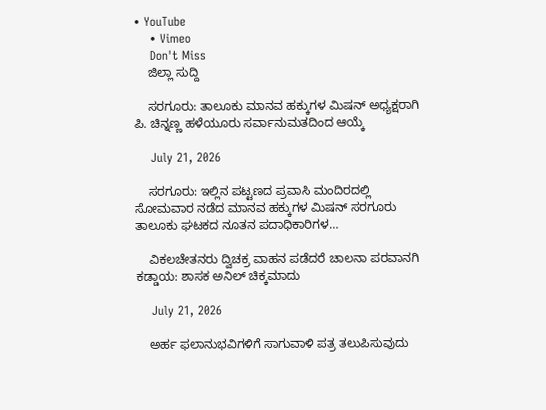• YouTube
    • Vimeo
    Don't Miss
    ಜಿಲ್ಲಾ ಸುದ್ದಿ

    ಸರಗೂರು: ತಾಲೂಕು ಮಾನವ ಹಕ್ಕುಗಳ ಮಿಷನ್ ಅಧ್ಯಕ್ಷರಾಗಿ ಪಿ. ಚಿನ್ನಣ್ಣ ಹಳೆಯೂರು ಸರ್ವಾನುಮತದಿಂದ ಆಯ್ಕೆ

    July 21, 2026

    ಸರಗೂರು: ಇಲ್ಲಿನ ಪಟ್ಟಣದ ಪ್ರವಾಸಿ ಮಂದಿರದಲ್ಲಿ ಸೋಮವಾರ ನಡೆದ ಮಾನವ ಹಕ್ಕುಗಳ ಮಿಷನ್ ಸರಗೂರು ತಾಲೂಕು ಘಟಕದ ನೂತನ ಪದಾಧಿಕಾರಿಗಳ…

    ವಿಕಲಚೇತನರು ದ್ವಿಚಕ್ರ ವಾಹನ ಪಡೆದರೆ ಚಾಲನಾ ಪರವಾನಗಿ ಕಡ್ಡಾಯ: ಶಾಸಕ ಅನಿಲ್ ಚಿಕ್ಕಮಾದು

    July 21, 2026

    ಅರ್ಹ ಫಲಾನುಭವಿಗಳಿಗೆ ಸಾಗುವಾಳಿ ಪತ್ರ ತಲುಪಿಸುವುದು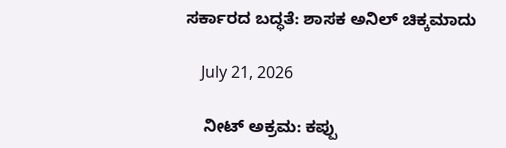ಸರ್ಕಾರದ ಬದ್ಧತೆ: ಶಾಸಕ ಅನಿಲ್ ಚಿಕ್ಕಮಾದು

    July 21, 2026

    ನೀಟ್ ಅಕ್ರಮ: ಕಪ್ಪು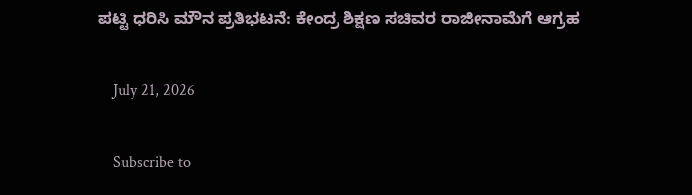ಪಟ್ಟಿ ಧರಿಸಿ ಮೌನ ಪ್ರತಿಭಟನೆ: ಕೇಂದ್ರ ಶಿಕ್ಷಣ ಸಚಿವರ ರಾಜೀನಾಮೆಗೆ ಆಗ್ರಹ

    July 21, 2026

    Subscribe to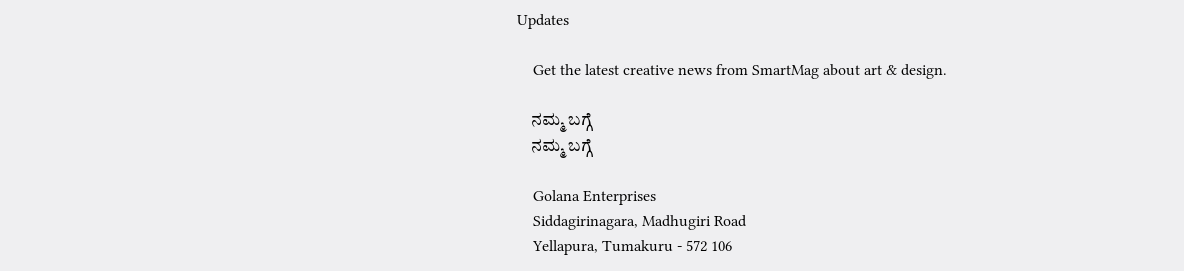Updates

    Get the latest creative news from SmartMag about art & design.

    ನಮ್ಮ ಬಗ್ಗೆ
    ನಮ್ಮ ಬಗ್ಗೆ

    Golana Enterprises
    Siddagirinagara, Madhugiri Road
    Yellapura, Tumakuru - 572 106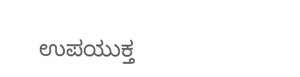ಉಪಯುಕ್ತ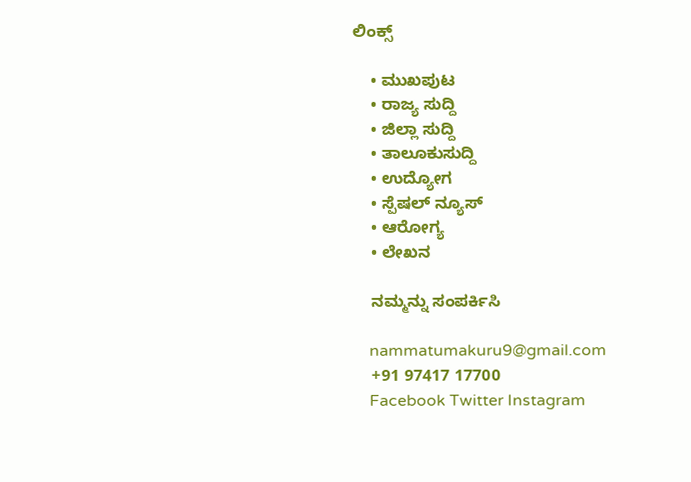ಲಿಂಕ್ಸ್

    • ಮುಖಪುಟ
    • ರಾಜ್ಯ ಸುದ್ದಿ
    • ಜಿಲ್ಲಾ ಸುದ್ದಿ
    • ತಾಲೂಕುಸುದ್ದಿ
    • ಉದ್ಯೋಗ
    • ಸ್ಪೆಷಲ್ ನ್ಯೂಸ್
    • ಆರೋಗ್ಯ
    • ಲೇಖನ

    ನಮ್ಮನ್ನು ಸಂಪರ್ಕಿಸಿ

    nammatumakuru9@gmail.com
    +91 97417 17700
    Facebook Twitter Instagram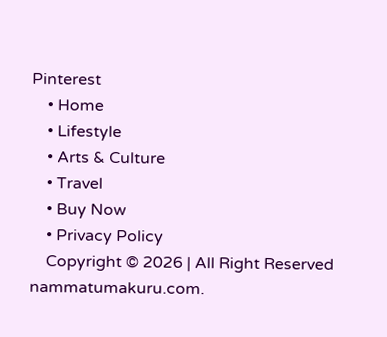Pinterest
    • Home
    • Lifestyle
    • Arts & Culture
    • Travel
    • Buy Now
    • Privacy Policy
    Copyright © 2026 | All Right Reserved nammatumakuru.com.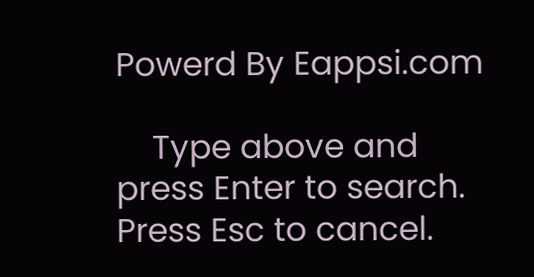Powerd By Eappsi.com

    Type above and press Enter to search. Press Esc to cancel.